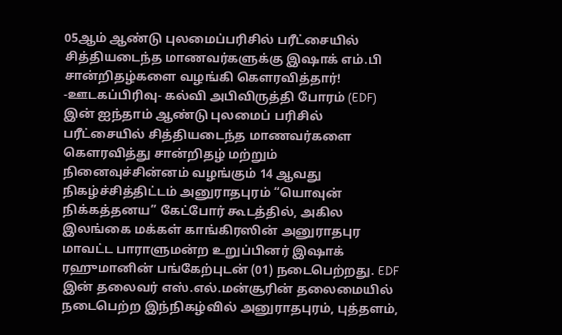05ஆம் ஆண்டு புலமைப்பரிசில் பரீட்சையில் சித்தியடைந்த மாணவர்களுக்கு இஷாக் எம்.பி சான்றிதழ்களை வழங்கி கெளரவித்தார்!
-ஊடகப்பிரிவு- கல்வி அபிவிருத்தி போரம் (EDF) இன் ஐந்தாம் ஆண்டு புலமைப் பரிசில் பரீட்சையில் சித்தியடைந்த மாணவர்களை கெளரவித்து சான்றிதழ் மற்றும் நினைவுச்சின்னம் வழங்கும் 14 ஆவது நிகழ்ச்சித்திட்டம் அனுராதபுரம் “யொவுன் நிக்கத்தனய” கேட்போர் கூடத்தில், அகில இலங்கை மக்கள் காங்கிரஸின் அனுராதபுர மாவட்ட பாராளுமன்ற உறுப்பினர் இஷாக் ரஹுமானின் பங்கேற்புடன் (01) நடைபெற்றது. EDF இன் தலைவர் எஸ்.எல்.மன்சூரின் தலைமையில் நடைபெற்ற இந்நிகழ்வில் அனுராதபுரம், புத்தளம்,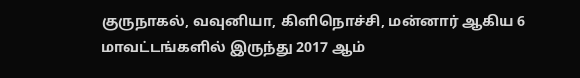குருநாகல், வவுனியா, கிளிநொச்சி, மன்னார் ஆகிய 6 மாவட்டங்களில் இருந்து 2017 ஆம்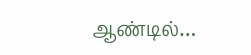ஆண்டில்…